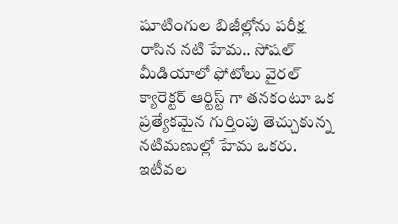షూటింగుల బిజీల్లోను పరీక్ష రాసిన నటి హేమ.. సోషల్ మీడియాలో ఫోటోలు వైరల్
క్యారెక్టర్ ఆర్టిస్ట్ గా తనకంటూ ఒక ప్రత్యేకమైన గుర్తింపు తెచ్చుకున్న నటిమణుల్లో హేమ ఒకరు. ఇటీవల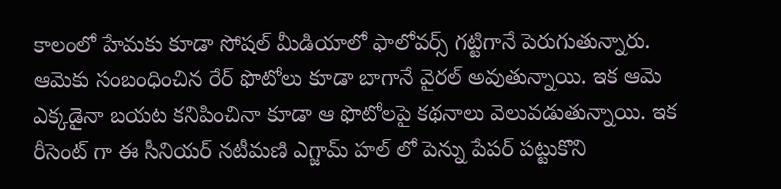కాలంలో హేమకు కూడా సోషల్ మీడియాలో ఫాలోవర్స్ గట్టిగానే పెరుగుతున్నారు. ఆమెకు సంబంధించిన రేర్ ఫొటోలు కూడా బాగానే వైరల్ అవుతున్నాయి. ఇక ఆమె ఎక్కడైనా బయట కనిపించినా కూడా ఆ ఫొటోలపై కథనాలు వెలువడుతున్నాయి. ఇక రీసెంట్ గా ఈ సీనియర్ నటీమణి ఎగ్జామ్ హల్ లో పెన్ను పేపర్ పట్టుకొని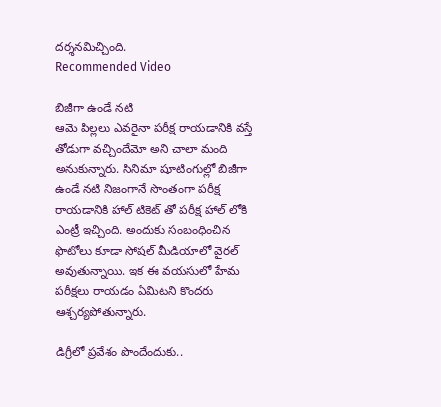దర్శనమిచ్చింది.
Recommended Video

బిజీగా ఉండే నటి
ఆమె పిల్లలు ఎవరైనా పరీక్ష రాయడానికి వస్తే తోడుగా వచ్చిందేమో అని చాలా మంది అనుకున్నారు. సినిమా షూటింగుల్లో బిజీగా ఉండే నటి నిజంగానే సొంతంగా పరీక్ష రాయడానికి హాల్ టికెట్ తో పరీక్ష హాల్ లోకి ఎంట్రీ ఇచ్చింది. అందుకు సంబంధించిన ఫొటోలు కూడా సోషల్ మీడియాలో వైరల్ అవుతున్నాయి. ఇక ఈ వయసులో హేమ పరీక్షలు రాయడం ఏమిటని కొందరు ఆశ్చర్యపోతున్నారు.

డిగ్రీలో ప్రవేశం పొందేందుకు..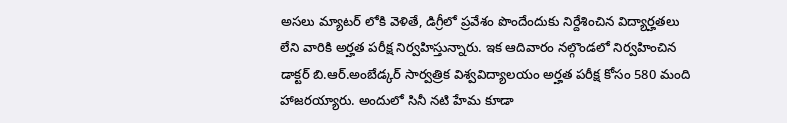అసలు మ్యాటర్ లోకి వెళితే, డిగ్రీలో ప్రవేశం పొందేందుకు నిర్దేశించిన విద్యార్హతలు లేని వారికి అర్హత పరీక్ష నిర్వహిస్తున్నారు. ఇక ఆదివారం నల్గొండలో నిర్వహించిన డాక్టర్ బి.ఆర్.అంబేడ్కర్ సార్వత్రిక విశ్వవిద్యాలయం అర్హత పరీక్ష కోసం 580 మంది హాజరయ్యారు. అందులో సినీ నటి హేమ కూడా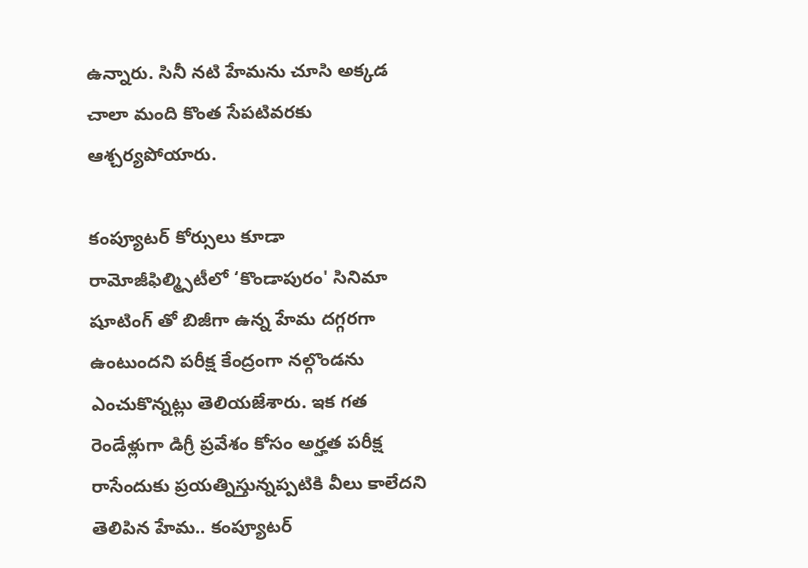ఉన్నారు. సినీ నటి హేమను చూసి అక్కడ చాలా మంది కొంత సేపటివరకు ఆశ్చర్యపోయారు.

కంప్యూటర్ కోర్సులు కూడా
రామోజీఫిల్మ్సిటీలో ‘కొండాపురం' సినిమా షూటింగ్ తో బిజీగా ఉన్న హేమ దగ్గరగా ఉంటుందని పరీక్ష కేంద్రంగా నల్గొండను ఎంచుకొన్నట్లు తెలియజేశారు. ఇక గత రెండేళ్లుగా డిగ్రీ ప్రవేశం కోసం అర్హత పరీక్ష రాసేందుకు ప్రయత్నిస్తున్నప్పటికి వీలు కాలేదని తెలిపిన హేమ.. కంప్యూటర్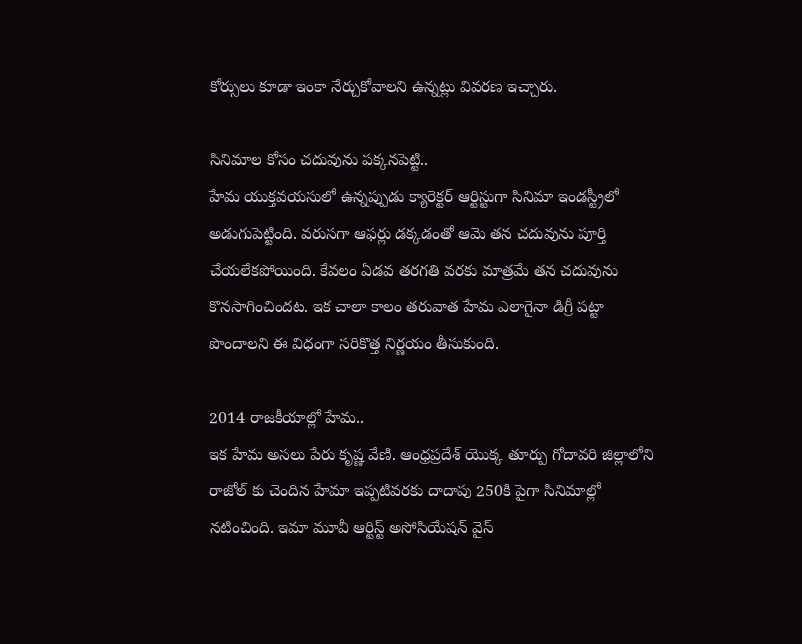కోర్సులు కూడా ఇంకా నేర్చుకోవాలని ఉన్నట్లు వివరణ ఇచ్చారు.

సినిమాల కోసం చదువును పక్కనపెట్టి..
హేమ యుక్తవయసులో ఉన్నప్పుడు క్యారెక్టర్ ఆర్టిస్టుగా సినిమా ఇండస్ట్రీలో అడుగుపెట్టింది. వరుసగా ఆఫర్లు డక్కడంతో ఆమె తన చదువును పూర్తి చేయలేకపోయింది. కేవలం ఏడవ తరగతి వరకు మాత్రమే తన చదువును కొనసాగించిందట. ఇక చాలా కాలం తరువాత హేమ ఎలాగైనా డిగ్రీ పట్టా పొందాలని ఈ విధంగా సరికొత్త నిర్ణయం తీసుకుంది.

2014 రాజకీయాల్లో హేమ..
ఇక హేమ అసలు పేరు కృష్ణ వేణి. ఆంధ్రప్రదేశ్ యొక్క తూర్పు గోదావరి జిల్లాలోని రాజోల్ కు చెందిన హేమా ఇప్పటివరకు దాదాపు 250కి పైగా సినిమాల్లో నటించింది. ఇమా మూవీ ఆర్టిస్ట్ అసోసియేషన్ వైస్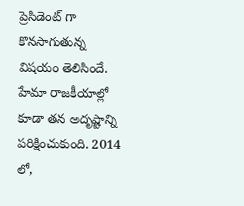ప్రెసిడెంట్ గా కొనసాగుతున్న విషయం తెలిసిందే. హేమా రాజకీయాల్లో కూడా తన అదృష్టాన్ని పరిక్షించుకుంది. 2014 లో,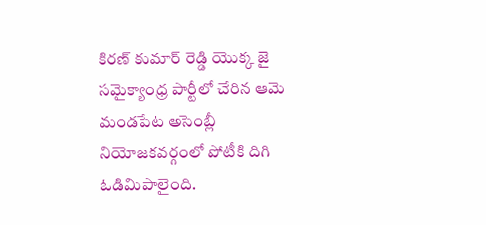కిరణ్ కుమార్ రెడ్డి యొక్క జై సమైక్యాంధ్ర పార్టీలో చేరిన ఆమె మండపేట అసెంబ్లీ నియోజకవర్గంలో పోటీకి దిగి ఓడిమిపాలైంది.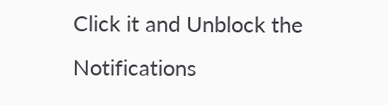Click it and Unblock the Notifications